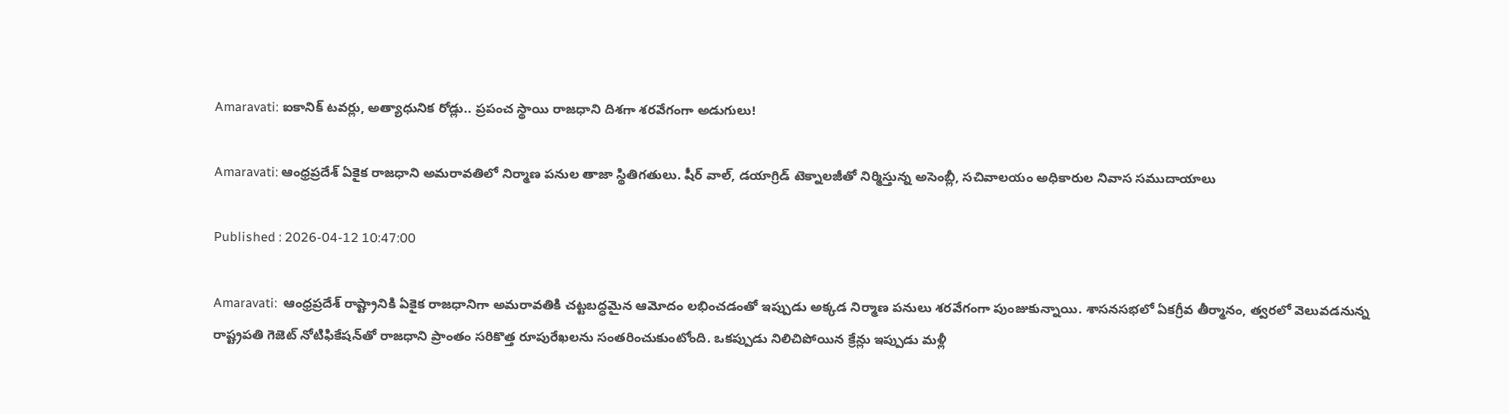Amaravati: ఐకానిక్ టవర్లు, అత్యాధునిక రోడ్లు.. ప్రపంచ స్థాయి రాజధాని దిశగా శరవేగంగా అడుగులు!

Amaravati: ఆంధ్రప్రదేశ్ ఏకైక రాజధాని అమరావతిలో నిర్మాణ పనుల తాజా స్థితిగతులు. షీర్ వాల్, డయాగ్రిడ్ టెక్నాలజీతో నిర్మిస్తున్న అసెంబ్లీ, సచివాలయం అధికారుల నివాస సముదాయాలు

Published : 2026-04-12 10:47:00

Amaravati:  ఆంధ్రప్రదేశ్ రాష్ట్రానికి ఏకైక రాజధానిగా అమరావతికి చట్టబద్ధమైన ఆమోదం లభించడంతో ఇప్పుడు అక్కడ నిర్మాణ పనులు శరవేగంగా పుంజుకున్నాయి. శాసనసభలో ఏకగ్రీవ తీర్మానం, త్వరలో వెలువడనున్న రాష్ట్రపతి గెజెట్ నోటిఫికేషన్‌తో రాజధాని ప్రాంతం సరికొత్త రూపురేఖలను సంతరించుకుంటోంది. ఒకప్పుడు నిలిచిపోయిన క్రేన్లు ఇప్పుడు మళ్లీ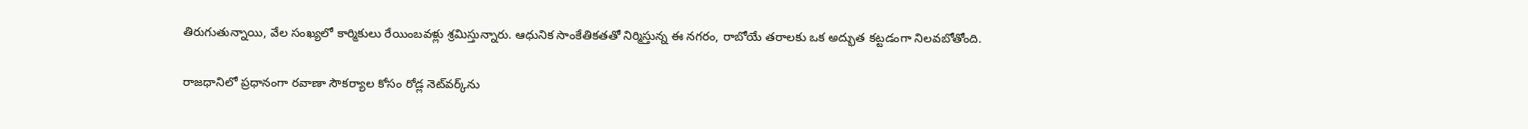తిరుగుతున్నాయి, వేల సంఖ్యలో కార్మికులు రేయింబవళ్లు శ్రమిస్తున్నారు. ఆధునిక సాంకేతికతతో నిర్మిస్తున్న ఈ నగరం, రాబోయే తరాలకు ఒక అద్భుత కట్టడంగా నిలవబోతోంది.

రాజధానిలో ప్రధానంగా రవాణా సౌకర్యాల కోసం రోడ్ల నెట్‌వర్క్‌ను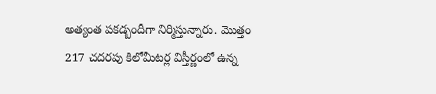అత్యంత పకడ్బందీగా నిర్మిస్తున్నారు. మొత్తం 217 చదరపు కిలోమీటర్ల విస్తీర్ణంలో ఉన్న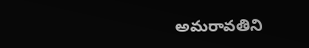అమరావతిని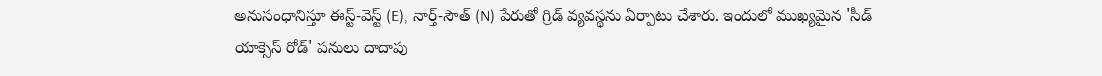అనుసంధానిస్తూ ఈస్ట్-వెస్ట్ (E), నార్త్-సౌత్ (N) పేరుతో గ్రిడ్ వ్యవస్థను ఏర్పాటు చేశారు. ఇందులో ముఖ్యమైన 'సీడ్ యాక్సెస్ రోడ్' పనులు దాదాపు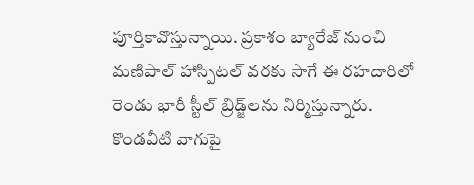పూర్తికావొస్తున్నాయి. ప్రకాశం బ్యారేజ్ నుంచి మణిపాల్ హాస్పిటల్ వరకు సాగే ఈ రహదారిలో రెండు భారీ స్టీల్ బ్రిడ్జ్‌లను నిర్మిస్తున్నారు. కొండవీటి వాగుపై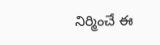నిర్మించే ఈ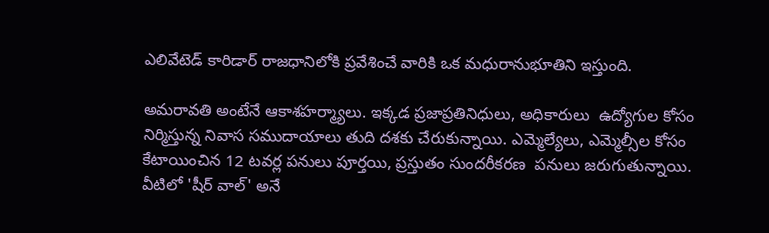ఎలివేటెడ్ కారిడార్ రాజధానిలోకి ప్రవేశించే వారికి ఒక మధురానుభూతిని ఇస్తుంది.

అమరావతి అంటేనే ఆకాశహర్మ్యాలు. ఇక్కడ ప్రజాప్రతినిధులు, అధికారులు  ఉద్యోగుల కోసం నిర్మిస్తున్న నివాస సముదాయాలు తుది దశకు చేరుకున్నాయి. ఎమ్మెల్యేలు, ఎమ్మెల్సీల కోసం కేటాయించిన 12 టవర్ల పనులు పూర్తయి, ప్రస్తుతం సుందరీకరణ  పనులు జరుగుతున్నాయి. వీటిలో 'షీర్ వాల్' అనే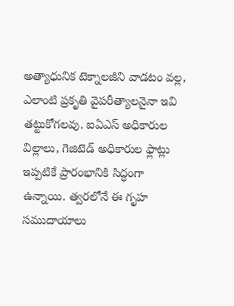అత్యాధునిక టెక్నాలజీని వాడటం వల్ల, ఎలాంటి ప్రకృతి వైపరీత్యాలనైనా ఇవి తట్టుకోగలవు. ఐఏఎస్ అధికారుల విల్లాలు, గెజిటెడ్ అధికారుల ఫ్లాట్లు ఇప్పటికే ప్రారంభానికి సిద్ధంగా ఉన్నాయి. త్వరలోనే ఈ గృహ సముదాయాలు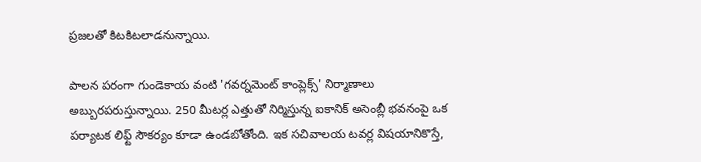ప్రజలతో కిటకిటలాడనున్నాయి.

పాలన పరంగా గుండెకాయ వంటి 'గవర్నమెంట్ కాంప్లెక్స్' నిర్మాణాలు అబ్బురపరుస్తున్నాయి. 250 మీటర్ల ఎత్తుతో నిర్మిస్తున్న ఐకానిక్ అసెంబ్లీ భవనంపై ఒక పర్యాటక లిఫ్ట్ సౌకర్యం కూడా ఉండబోతోంది. ఇక సచివాలయ టవర్ల విషయానికొస్తే,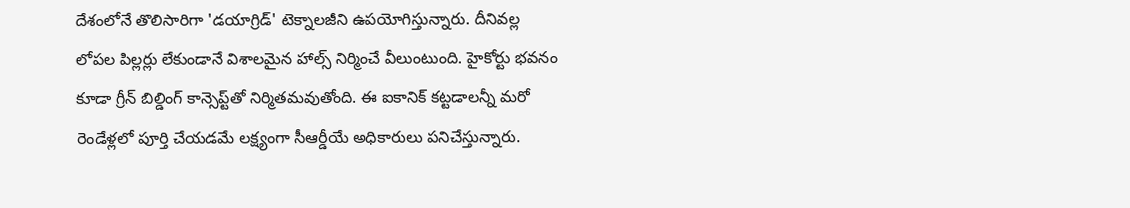దేశంలోనే తొలిసారిగా 'డయాగ్రిడ్' టెక్నాలజీని ఉపయోగిస్తున్నారు. దీనివల్ల లోపల పిల్లర్లు లేకుండానే విశాలమైన హాల్స్ నిర్మించే వీలుంటుంది. హైకోర్టు భవనం కూడా గ్రీన్ బిల్డింగ్ కాన్సెప్ట్‌తో నిర్మితమవుతోంది. ఈ ఐకానిక్ కట్టడాలన్నీ మరో రెండేళ్లలో పూర్తి చేయడమే లక్ష్యంగా సీఆర్డీయే అధికారులు పనిచేస్తున్నారు.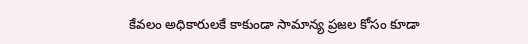కేవలం అధికారులకే కాకుండా సామాన్య ప్రజల కోసం కూడా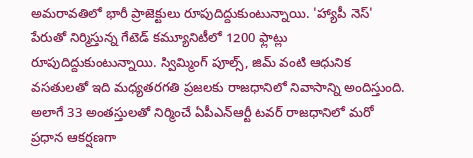అమరావతిలో భారీ ప్రాజెక్టులు రూపుదిద్దుకుంటున్నాయి. 'హ్యాపీ నెస్' పేరుతో నిర్మిస్తున్న గేటెడ్ కమ్యూనిటీలో 1200 ఫ్లాట్లు రూపుదిద్దుకుంటున్నాయి. స్విమ్మింగ్ పూల్స్, జిమ్ వంటి ఆధునిక వసతులతో ఇది మధ్యతరగతి ప్రజలకు రాజధానిలో నివాసాన్ని అందిస్తుంది. అలాగే 33 అంతస్తులతో నిర్మించే ఏపీఎన్ఆర్టీ టవర్ రాజధానిలో మరో ప్రధాన ఆకర్షణగా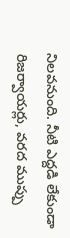నిలవనుంది. నీటి ఎద్దడి లేకుండా రిజర్వాయర్లు, వరద ముప్పు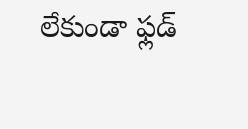లేకుండా ఫ్లడ్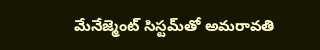మేనేజ్మెంట్ సిస్టమ్‌తో అమరావతి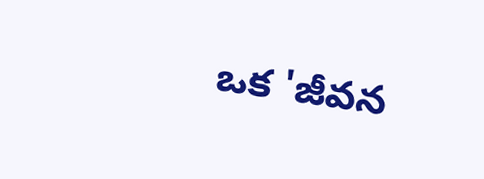ఒక 'జీవన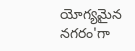యోగ్యమైన నగరం'గా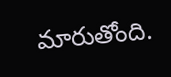మారుతోంది.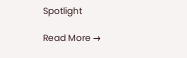Spotlight

Read More →